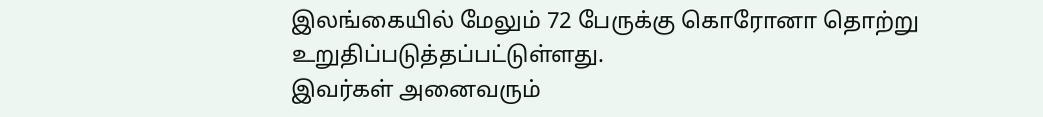இலங்கையில் மேலும் 72 பேருக்கு கொரோனா தொற்று உறுதிப்படுத்தப்பட்டுள்ளது.
இவர்கள் அனைவரும்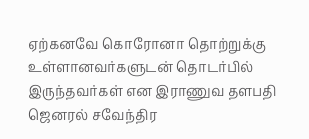ஏற்கனவே கொரோனா தொற்றுக்கு உள்ளானவர்களுடன் தொடர்பில் இருந்தவர்கள் என இராணுவ தளபதி ஜெனரல் சவேந்திர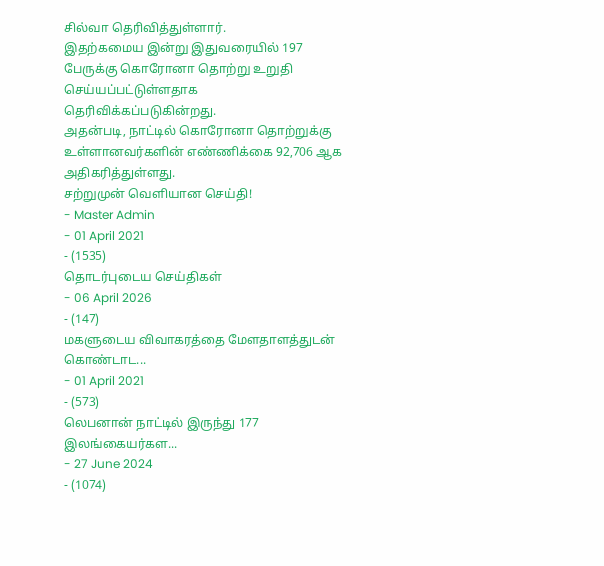சில்வா தெரிவித்துள்ளார்.
இதற்கமைய இன்று இதுவரையில் 197 பேருக்கு கொரோனா தொற்று உறுதி செய்யப்பட்டுள்ளதாக தெரிவிக்கப்படுகின்றது.
அதன்படி, நாட்டில் கொரோனா தொற்றுக்கு உள்ளானவர்களின் எண்ணிக்கை 92,706 ஆக அதிகரித்துள்ளது.
சற்றுமுன் வௌியான செய்தி!
- Master Admin
- 01 April 2021
- (1535)
தொடர்புடைய செய்திகள்
- 06 April 2026
- (147)
மகளுடைய விவாகரத்தை மேளதாளத்துடன் கொண்டாட...
- 01 April 2021
- (573)
லெபனான் நாட்டில் இருந்து 177 இலங்கையர்கள...
- 27 June 2024
- (1074)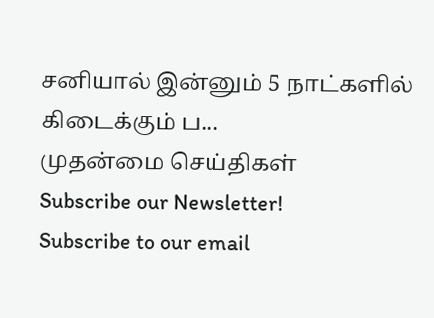சனியால் இன்னும் 5 நாட்களில் கிடைக்கும் ப...
முதன்மை செய்திகள்
Subscribe our Newsletter!
Subscribe to our email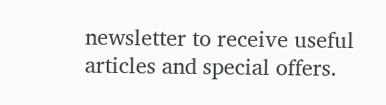newsletter to receive useful articles and special offers.